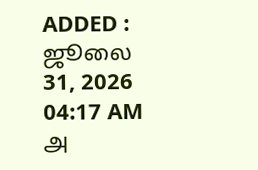ADDED : ஜூலை 31, 2026 04:17 AM
அ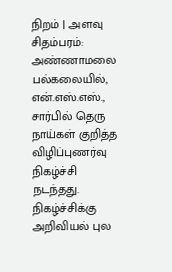நிறம் | அளவு
சிதம்பரம்: அண்ணாமலை பல்கலையில், என்.எஸ்.எஸ்., சார்பில் தெரு நாய்கள் குறித்த விழிப்புணர்வு நிகழ்ச்சி நடந்தது.
நிகழ்ச்சிக்கு அறிவியல் புல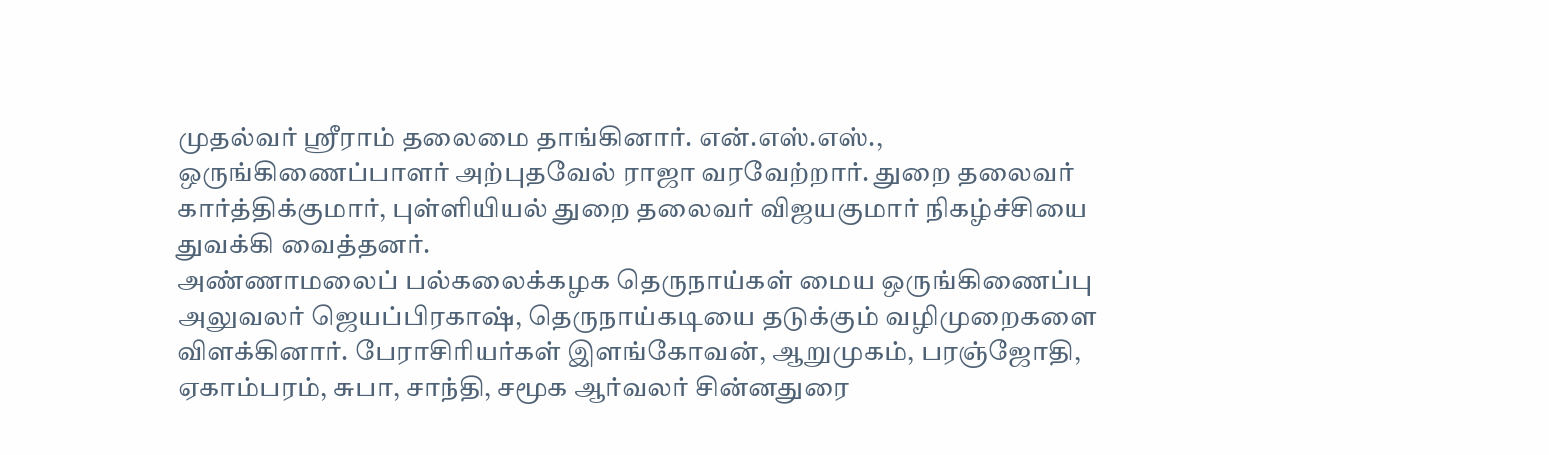முதல்வர் ஸ்ரீராம் தலைமை தாங்கினார். என்.எஸ்.எஸ்., ஒருங்கிணைப்பாளர் அற்புதவேல் ராஜா வரவேற்றார். துறை தலைவர் கார்த்திக்குமார், புள்ளியியல் துறை தலைவர் விஜயகுமார் நிகழ்ச்சியை துவக்கி வைத்தனர்.
அண்ணாமலைப் பல்கலைக்கழக தெருநாய்கள் மைய ஒருங்கிணைப்பு அலுவலர் ஜெயப்பிரகாஷ், தெருநாய்கடியை தடுக்கும் வழிமுறைகளை விளக்கினார். பேராசிரியர்கள் இளங்கோவன், ஆறுமுகம், பரஞ்ஜோதி, ஏகாம்பரம், சுபா, சாந்தி, சமூக ஆர்வலர் சின்னதுரை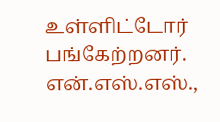உள்ளிட்டோர் பங்கேற்றனர். என்.எஸ்.எஸ்.,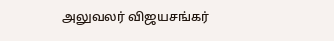அலுவலர் விஜயசங்கர்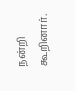நன்றி கூறினார்.